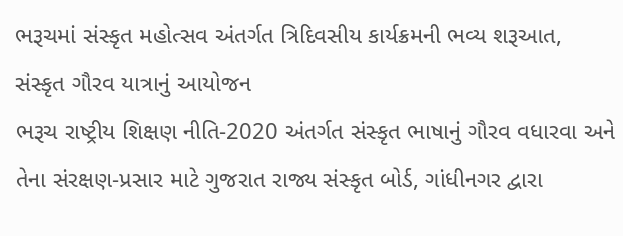ભરૂચમાં સંસ્કૃત મહોત્સવ અંતર્ગત ત્રિદિવસીય કાર્યક્રમની ભવ્ય શરૂઆત, સંસ્કૃત ગૌરવ યાત્રાનું આયોજન
ભરૂચ રાષ્ટ્રીય શિક્ષણ નીતિ-2020 અંતર્ગત સંસ્કૃત ભાષાનું ગૌરવ વધારવા અને તેના સંરક્ષણ-પ્રસાર માટે ગુજરાત રાજ્ય સંસ્કૃત બોર્ડ, ગાંધીનગર દ્વારા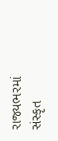રાજ્યભરમાં સંસ્કૃત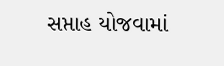સપ્તાહ યોજવામાં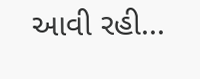આવી રહી...